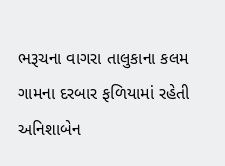ભરૂચના વાગરા તાલુકાના કલમ ગામના દરબાર ફળિયામાં રહેતી અનિશાબેન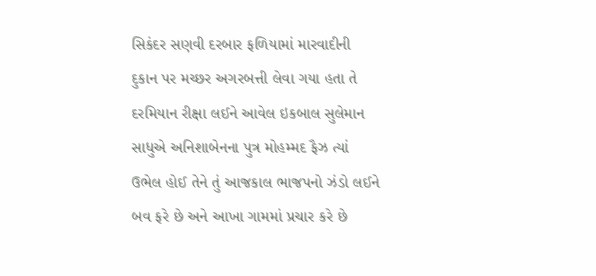સિકંદર સણવી દરબાર ફળિયામાં મારવાદીની દુકાન પર મચ્છર અગરબત્તી લેવા ગયા હતા તે દરમિયાન રીક્ષા લઈને આવેલ ઇકબાલ સુલેમાન સાધુએ અનિશાબેનના પુત્ર મોહમ્મદ ફૈઝ ત્યાં ઉભેલ હોઈ તેને તું આજકાલ ભાજપનો ઝંડો લઈને બવ ફરે છે અને આખા ગામમાં પ્રચાર કરે છે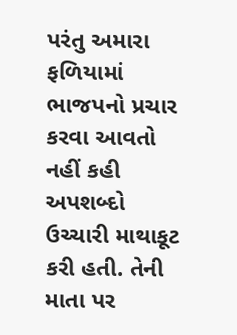પરંતુ અમારા ફળિયામાં ભાજપનો પ્રચાર કરવા આવતો નહીં કહી અપશબ્દો ઉચ્ચારી માથાકૂટ કરી હતી. તેની માતા પર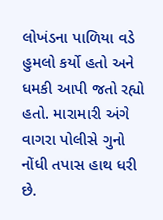લોખંડના પાળિયા વડે હુમલો કર્યો હતો અને ધમકી આપી જતો રહ્યો હતો. મારામારી અંગે વાગરા પોલીસે ગુનો નોંધી તપાસ હાથ ધરી છે.